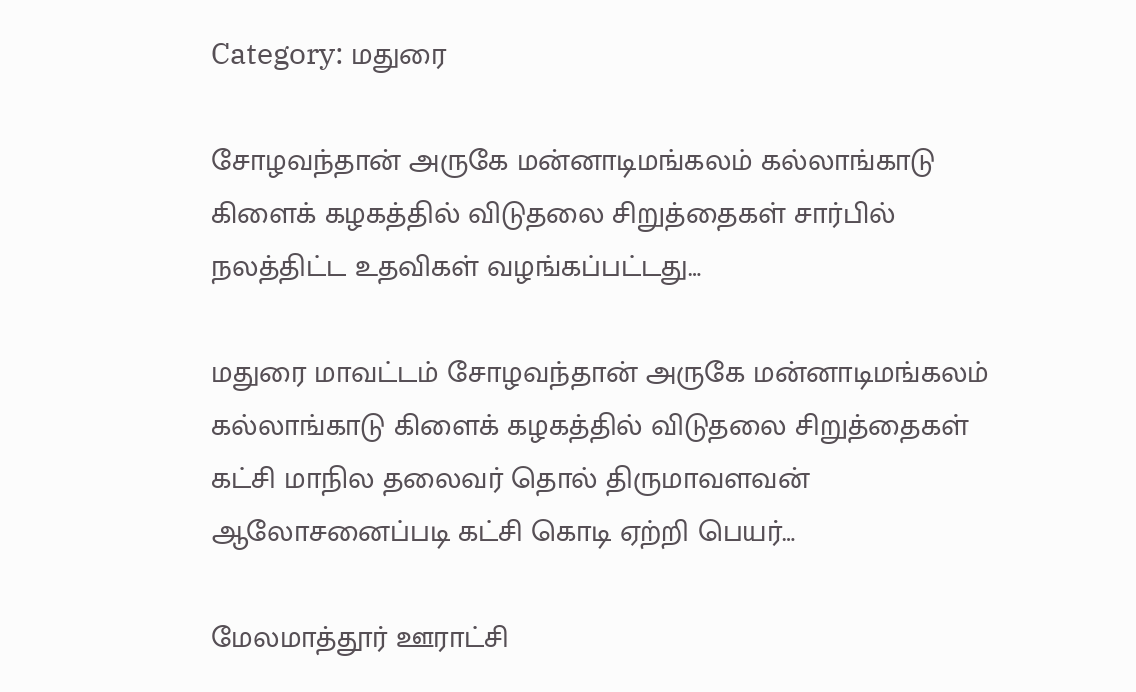Category: மதுரை

சோழவந்தான் அருகே மன்னாடிமங்கலம் கல்லாங்காடு கிளைக் கழகத்தில் விடுதலை சிறுத்தைகள் சார்பில் நலத்திட்ட உதவிகள் வழங்கப்பட்டது…

மதுரை மாவட்டம் சோழவந்தான் அருகே மன்னாடிமங்கலம் கல்லாங்காடு கிளைக் கழகத்தில் விடுதலை சிறுத்தைகள் கட்சி மாநில தலைவர் தொல் திருமாவளவன் ஆலோசனைப்படி கட்சி கொடி ஏற்றி பெயர்…

மேலமாத்தூர் ஊராட்சி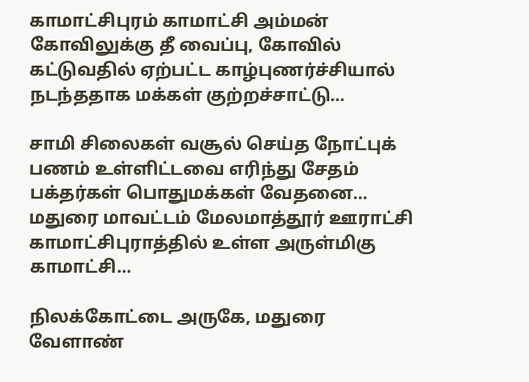காமாட்சிபுரம் காமாட்சி அம்மன் கோவிலுக்கு தீ வைப்பு, கோவில் கட்டுவதில் ஏற்பட்ட காழ்புணர்ச்சியால் நடந்ததாக மக்கள் குற்றச்சாட்டு…

சாமி சிலைகள் வசூல் செய்த நோட்புக் பணம் உள்ளிட்டவை எரிந்து சேதம் பக்தர்கள் பொதுமக்கள் வேதனை… மதுரை மாவட்டம் மேலமாத்தூர் ஊராட்சி காமாட்சிபுராத்தில் உள்ள அருள்மிகு காமாட்சி…

நிலக்கோட்டை அருகே, மதுரை வேளாண்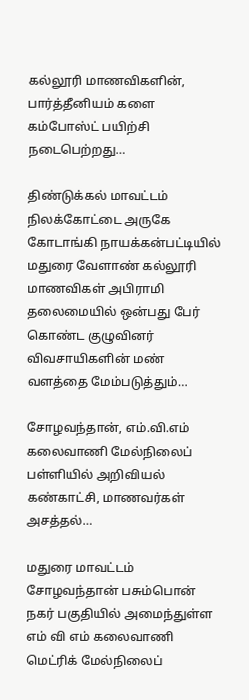கல்லூரி மாணவிகளின், பார்த்தீனியம் களை கம்போஸ்ட் பயிற்சி நடைபெற்றது…

திண்டுக்கல் மாவட்டம் நிலக்கோட்டை அருகே கோடாங்கி நாயக்கன்பட்டியில் மதுரை வேளாண் கல்லூரி மாணவிகள் அபிராமி தலைமையில் ஒன்பது பேர் கொண்ட குழுவினர் விவசாயிகளின் மண் வளத்தை மேம்படுத்தும்…

சோழவந்தான், எம்.வி.எம் கலைவாணி மேல்நிலைப் பள்ளியில் அறிவியல் கண்காட்சி, மாணவர்கள் அசத்தல்…

மதுரை மாவட்டம் சோழவந்தான் பசும்பொன் நகர் பகுதியில் அமைந்துள்ள எம் வி எம் கலைவாணி மெட்ரிக் மேல்நிலைப்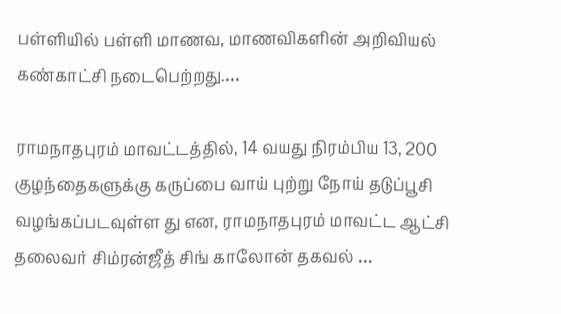பள்ளியில் பள்ளி மாணவ, மாணவிகளின் அறிவியல் கண்காட்சி நடைபெற்றது.…

ராமநாதபுரம் மாவட்டத்தில், 14 வயது நிரம்பிய 13, 200 குழந்தைகளுக்கு கருப்பை வாய் புற்று நோய் தடுப்பூசி வழங்கப்படவுள்ள து என, ராமநாதபுரம் மாவட்ட ஆட்சி தலைவர் சிம்ரன்ஜீத் சிங் காலோன் தகவல் …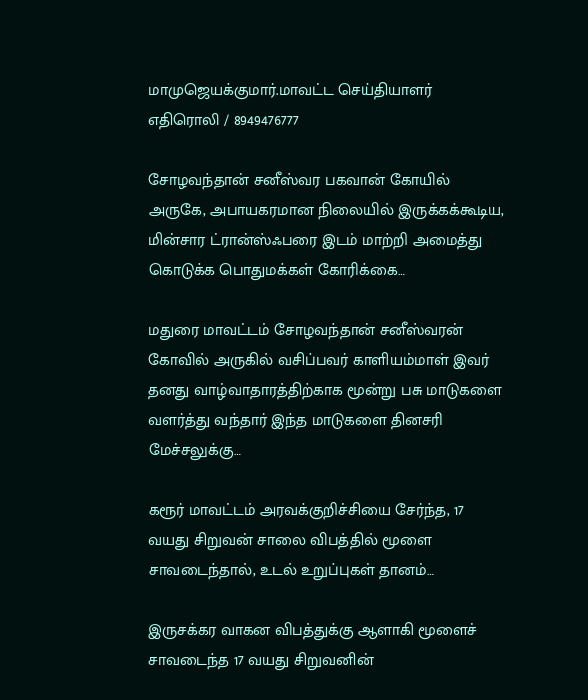மாமுஜெயக்குமார்.மாவட்ட செய்தியாளர் எதிரொலி / 8949476777

சோழவந்தான் சனீஸ்வர பகவான் கோயில் அருகே, அபாயகரமான நிலையில் இருக்கக்கூடிய, மின்சார ட்ரான்ஸ்ஃபரை இடம் மாற்றி அமைத்து கொடுக்க பொதுமக்கள் கோரிக்கை…

மதுரை மாவட்டம் சோழவந்தான் சனீஸ்வரன் கோவில் அருகில் வசிப்பவர் காளியம்மாள் இவர் தனது வாழ்வாதாரத்திற்காக மூன்று பசு மாடுகளை வளர்த்து வந்தார் இந்த மாடுகளை தினசரி மேச்சலுக்கு…

கரூர் மாவட்டம் அரவக்குறிச்சியை சேர்ந்த, 17 வயது சிறுவன் சாலை விபத்தில் மூளை சாவடைந்தால், உடல் உறுப்புகள் தானம்…

இருசக்கர வாகன விபத்துக்கு ஆளாகி மூளைச் சாவடைந்த 17 வயது சிறுவனின்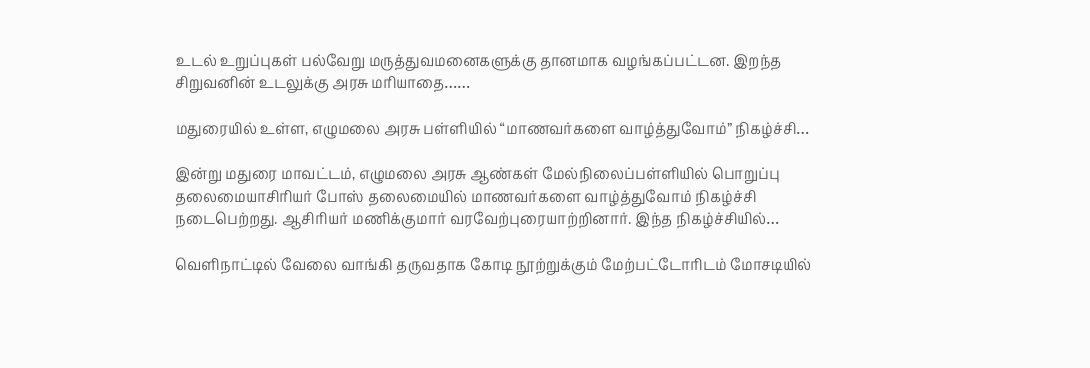உடல் உறுப்புகள் பல்வேறு மருத்துவமனைகளுக்கு தானமாக வழங்கப்பட்டன. இறந்த சிறுவனின் உடலுக்கு அரசு மரியாதை……

மதுரையில் உள்ள, எழுமலை அரசு பள்ளியில் “மாணவர்களை வாழ்த்துவோம்” நிகழ்ச்சி…

இன்று மதுரை மாவட்டம், எழுமலை அரசு ஆண்கள் மேல்நிலைப்பள்ளியில் பொறுப்பு தலைமையாசிரியர் போஸ் தலைமையில் மாணவர்களை வாழ்த்துவோம் நிகழ்ச்சி நடைபெற்றது. ஆசிரியர் மணிக்குமார் வரவேற்புரையாற்றினார். இந்த நிகழ்ச்சியில்…

வெளிநாட்டில் வேலை வாங்கி தருவதாக கோடி நூற்றுக்கும் மேற்பட்டோரிடம் மோசடியில்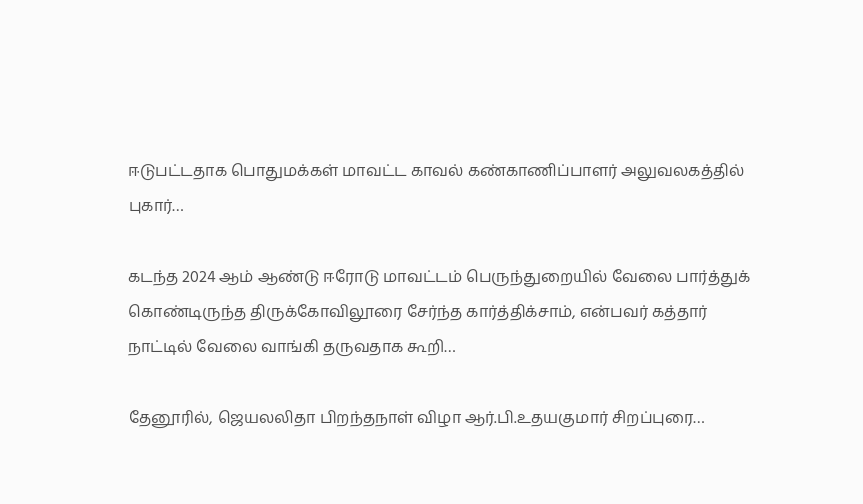ஈடுபட்டதாக பொதுமக்கள் மாவட்ட காவல் கண்காணிப்பாளர் அலுவலகத்தில் புகார்…

கடந்த 2024 ஆம் ஆண்டு ஈரோடு மாவட்டம் பெருந்துறையில் வேலை பார்த்துக் கொண்டிருந்த திருக்கோவிலூரை சேர்ந்த கார்த்திக்சாம், என்பவர் கத்தார் நாட்டில் வேலை வாங்கி தருவதாக கூறி…

தேனூரில், ஜெயலலிதா பிறந்தநாள் விழா ஆர்.பி.உதயகுமார் சிறப்புரை…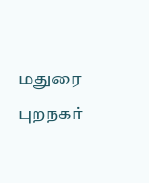மதுரை புறநகர்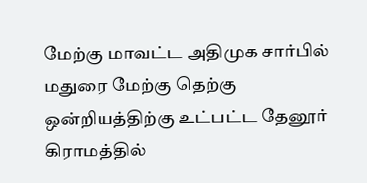மேற்கு மாவட்ட அதிமுக சார்பில் மதுரை மேற்கு தெற்கு ஒன்றியத்திற்கு உட்பட்ட தேனூர் கிராமத்தில்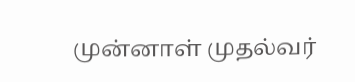முன்னாள் முதல்வர்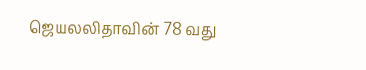ஜெயலலிதாவின் 78 வது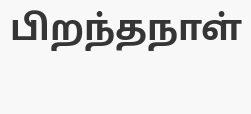பிறந்தநாள்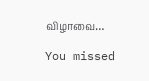விழாவை…

You missed